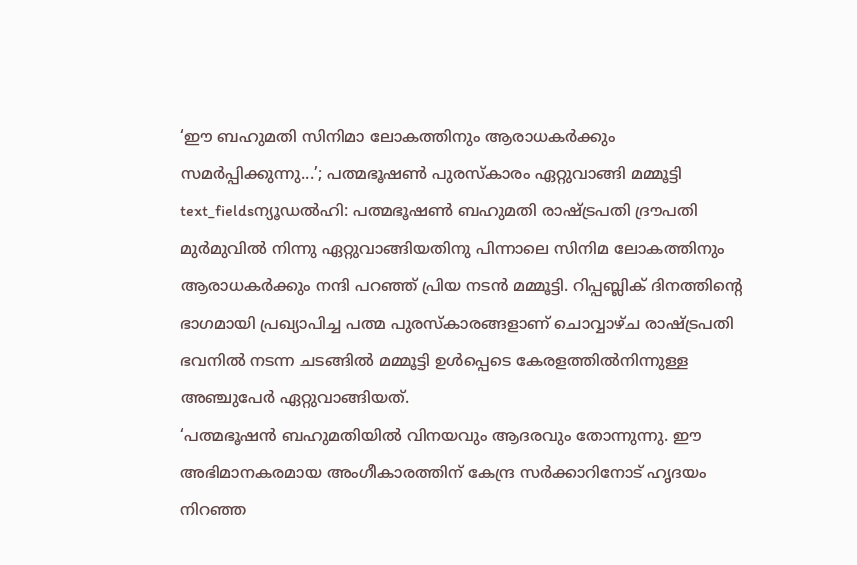‘ഈ ബഹുമതി സിനിമാ ലോകത്തിനും ആരാധകർക്കും സമർപ്പിക്കുന്നു...’; പത്മഭൂഷൺ പുരസ്കാരം ഏറ്റുവാങ്ങി മമ്മൂട്ടി
text_fieldsന്യൂഡൽഹി: പത്മഭൂഷൺ ബഹുമതി രാഷ്ട്രപതി ദ്രൗപതി മുർമുവിൽ നിന്നു ഏറ്റുവാങ്ങിയതിനു പിന്നാലെ സിനിമ ലോകത്തിനും ആരാധകർക്കും നന്ദി പറഞ്ഞ് പ്രിയ നടൻ മമ്മൂട്ടി. റിപ്പബ്ലിക് ദിനത്തിന്റെ ഭാഗമായി പ്രഖ്യാപിച്ച പത്മ പുരസ്കാരങ്ങളാണ് ചൊവ്വാഴ്ച രാഷ്ട്രപതി ഭവനിൽ നടന്ന ചടങ്ങിൽ മമ്മൂട്ടി ഉൾപ്പെടെ കേരളത്തിൽനിന്നുള്ള അഞ്ചുപേർ ഏറ്റുവാങ്ങിയത്.
‘പത്മഭൂഷൻ ബഹുമതിയിൽ വിനയവും ആദരവും തോന്നുന്നു. ഈ അഭിമാനകരമായ അംഗീകാരത്തിന് കേന്ദ്ര സർക്കാറിനോട് ഹൃദയം നിറഞ്ഞ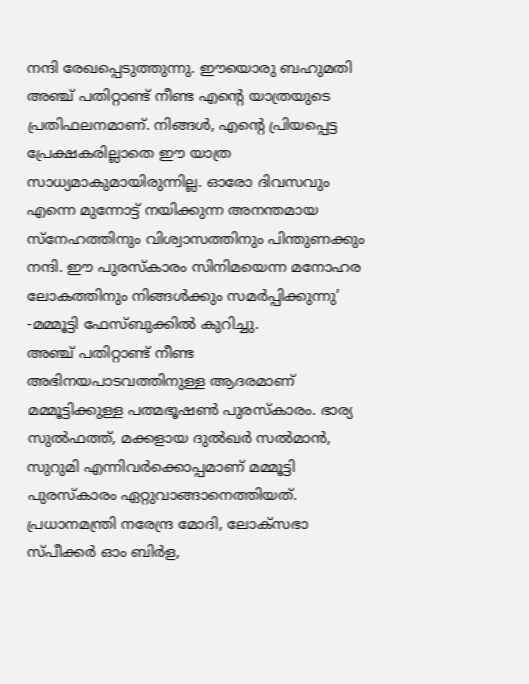നന്ദി രേഖപ്പെടുത്തുന്നു. ഈയൊരു ബഹുമതി അഞ്ച് പതിറ്റാണ്ട് നീണ്ട എന്റെ യാത്രയുടെ പ്രതിഫലനമാണ്. നിങ്ങൾ, എന്റെ പ്രിയപ്പെട്ട പ്രേക്ഷകരില്ലാതെ ഈ യാത്ര സാധ്യമാകുമായിരുന്നില്ല. ഓരോ ദിവസവും എന്നെ മുന്നോട്ട് നയിക്കുന്ന അനന്തമായ സ്നേഹത്തിനും വിശ്വാസത്തിനും പിന്തുണക്കും നന്ദി. ഈ പുരസ്കാരം സിനിമയെന്ന മനോഹര ലോകത്തിനും നിങ്ങൾക്കും സമർപ്പിക്കുന്നു’ -മമ്മൂട്ടി ഫേസ്ബുക്കിൽ കുറിച്ചു.
അഞ്ച് പതിറ്റാണ്ട് നീണ്ട അഭിനയപാടവത്തിനുള്ള ആദരമാണ് മമ്മൂട്ടിക്കുള്ള പത്മഭൂഷൺ പുരസ്കാരം. ഭാര്യ സുൽഫത്ത്, മക്കളായ ദുൽഖർ സൽമാൻ, സുറുമി എന്നിവർക്കൊപ്പമാണ് മമ്മൂട്ടി പുരസ്കാരം ഏറ്റുവാങ്ങാനെത്തിയത്. പ്രധാനമന്ത്രി നരേന്ദ്ര മോദി, ലോക്സഭാ സ്പീക്കർ ഓം ബിർള,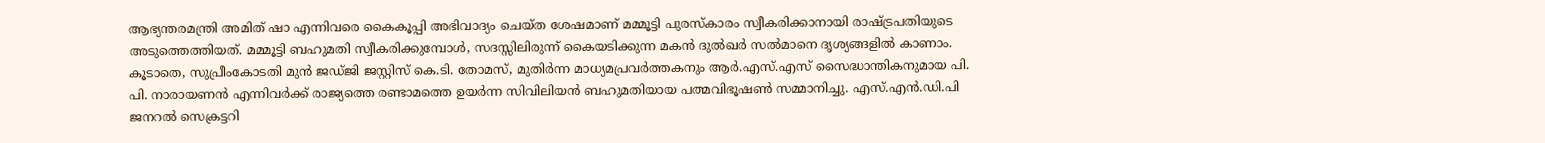ആഭ്യന്തരമന്ത്രി അമിത് ഷാ എന്നിവരെ കൈകൂപ്പി അഭിവാദ്യം ചെയ്ത ശേഷമാണ് മമ്മൂട്ടി പുരസ്കാരം സ്വീകരിക്കാനായി രാഷ്ട്രപതിയുടെ അടുത്തെത്തിയത്. മമ്മൂട്ടി ബഹുമതി സ്വീകരിക്കുമ്പോൾ, സദസ്സിലിരുന്ന് കൈയടിക്കുന്ന മകൻ ദുൽഖർ സൽമാനെ ദൃശ്യങ്ങളിൽ കാണാം.
കൂടാതെ, സുപ്രീംകോടതി മുൻ ജഡ്ജി ജസ്റ്റിസ് കെ.ടി. തോമസ്, മുതിർന്ന മാധ്യമപ്രവർത്തകനും ആർ.എസ്.എസ് സൈദ്ധാന്തികനുമായ പി. പി. നാരായണൻ എന്നിവർക്ക് രാജ്യത്തെ രണ്ടാമത്തെ ഉയർന്ന സിവിലിയൻ ബഹുമതിയായ പത്മവിഭൂഷൺ സമ്മാനിച്ചു. എസ്.എൻ.ഡി.പി ജനറൽ സെക്രട്ടറി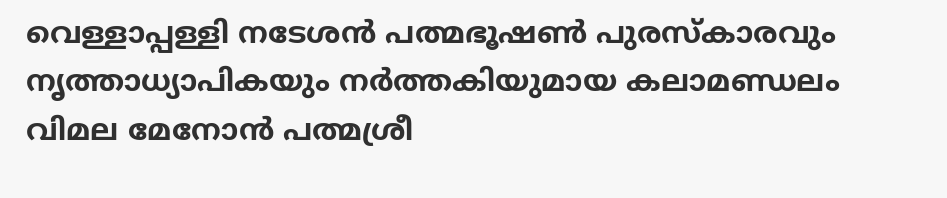വെള്ളാപ്പള്ളി നടേശൻ പത്മഭൂഷൺ പുരസ്കാരവും നൃത്താധ്യാപികയും നർത്തകിയുമായ കലാമണ്ഡലം വിമല മേനോൻ പത്മശ്രീ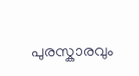പുരസ്കാരവും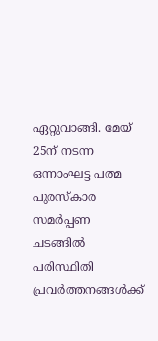ഏറ്റുവാങ്ങി. മേയ് 25ന് നടന്ന ഒന്നാംഘട്ട പത്മ പുരസ്കാര സമർപ്പണ ചടങ്ങിൽ പരിസ്ഥിതി പ്രവർത്തനങ്ങൾക്ക്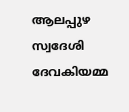ആലപ്പുഴ സ്വദേശി ദേവകിയമ്മ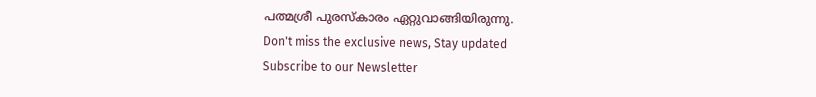പത്മശ്രീ പുരസ്കാരം ഏറ്റുവാങ്ങിയിരുന്നു.
Don't miss the exclusive news, Stay updated
Subscribe to our Newsletter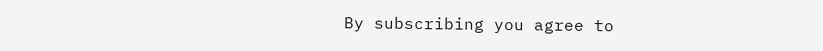By subscribing you agree to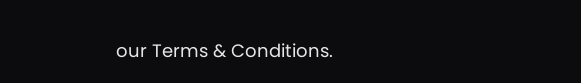our Terms & Conditions.